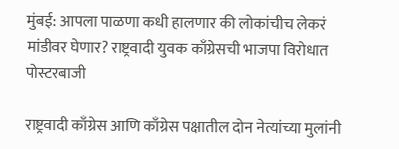मुंबई: आपला पाळणा कधी हालणार की लोकांचीच लेकरं मांडीवर घेणार? राष्ट्रवादी युवक काँग्रेसची भाजपा विरोधात पोस्टरबाजी

राष्ट्रवादी काँग्रेस आणि काँग्रेस पक्षातील दोन नेत्यांच्या मुलांनी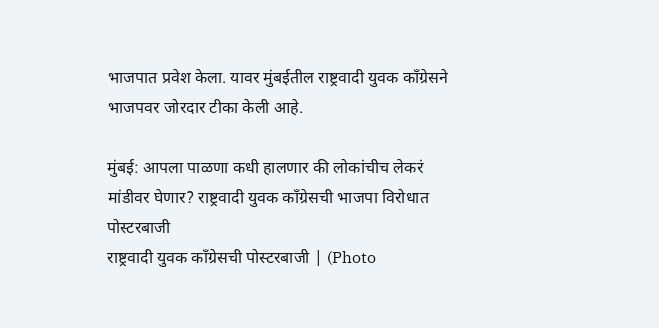भाजपात प्रवेश केला. यावर मुंबईतील राष्ट्रवादी युवक काँग्रेसने भाजपवर जोरदार टीका केली आहे.

मुंबई: आपला पाळणा कधी हालणार की लोकांचीच लेकरं मांडीवर घेणार? राष्ट्रवादी युवक काँग्रेसची भाजपा विरोधात पोस्टरबाजी
राष्ट्रवादी युवक काँग्रेसची पोस्टरबाजी | (Photo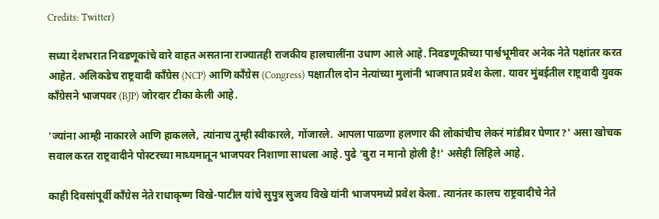Credits: Twitter)

सध्या देशभरात निवडणूकांचे वारे वाहत असताना राज्यातही राजकीय हालचालींना उधाण आले आहे. निवडणूकीच्या पार्श्वभूमीवर अनेक नेते पक्षांतर करत आहेत. अलिकडेच राष्ट्रवादी काँग्रेस (NCP) आणि काँग्रेस (Congress) पक्षातील दोन नेत्यांच्या मुलांनी भाजपात प्रवेश केला. यावर मुंबईतील राष्ट्रवादी युवक काँग्रेसने भाजपवर (BJP) जोरदार टीका केली आहे.

'ज्यांना आम्ही नाकारले आणि हाकलले, त्यांनाच तुम्ही स्वीकारले, गोंजारले. आपला पाळणा हलणार की लोकांचीच लेकरं मांडीवर घेणार?' असा खोचक सवाल करत राष्ट्रवादीने पोस्टरच्या माध्यमातून भाजपवर निशाणा साधला आहे. पुढे 'बुरा न मानो होली है!' असेही लिहिले आहे.

काही दिवसांपूर्वी काँग्रेस नेते राधाकृष्ण विखे-पाटील यांचे सुपुत्र सुजय विखे यांनी भाजपमध्ये प्रवेश केला. त्यानंतर कालच राष्ट्रवादीचे नेते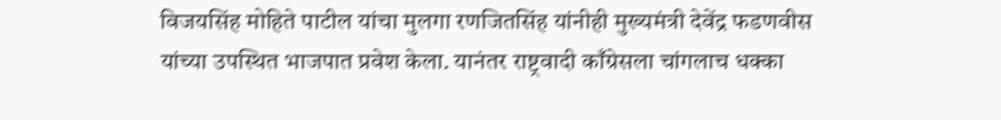विजयसिंह मोहिते पाटील यांचा मुलगा रणजितसिंह यांनीही मुख्यमंत्री देवेंद्र फडणवीस यांच्या उपस्थित भाजपात प्रवेश केला. यानंतर राष्ट्रवादी काँग्रेसला चांगलाच धक्का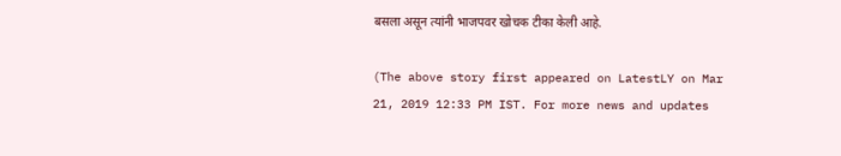बसला असून त्यांनी भाजपवर खोचक टीका केली आहे.

(The above story first appeared on LatestLY on Mar 21, 2019 12:33 PM IST. For more news and updates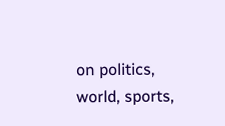on politics, world, sports,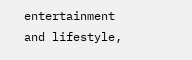entertainment and lifestyle,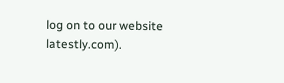log on to our website latestly.com).